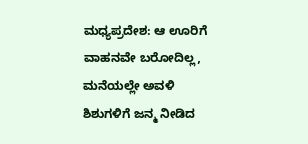ಮಧ್ಯಪ್ರದೇಶ: ಆ ಊರಿಗೆ ವಾಹನವೇ ಬರೋದಿಲ್ಲ, ಮನೆಯಲ್ಲೇ ಅವಳಿ ಶಿಶುಗಳಿಗೆ ಜನ್ಮ ನೀಡಿದ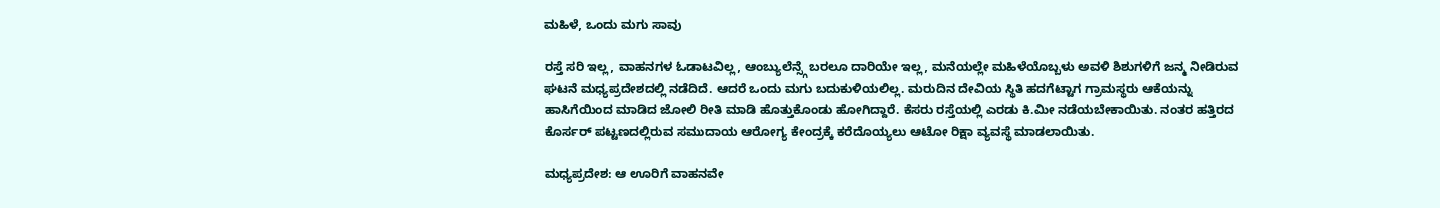ಮಹಿಳೆ, ಒಂದು ಮಗು ಸಾವು

ರಸ್ತೆ ಸರಿ ಇಲ್ಲ, ವಾಹನಗಳ ಓಡಾಟವಿಲ್ಲ, ಆಂಬ್ಯುಲೆನ್ಸ್ಗೆ ಬರಲೂ ದಾರಿಯೇ ಇಲ್ಲ, ಮನೆಯಲ್ಲೇ ಮಹಿಳೆಯೊಬ್ಬಳು ಅವಳಿ ಶಿಶುಗಳಿಗೆ ಜನ್ಮ ನೀಡಿರುವ ಘಟನೆ ಮಧ್ಯಪ್ರದೇಶದಲ್ಲಿ ನಡೆದಿದೆ. ಆದರೆ ಒಂದು ಮಗು ಬದುಕುಳಿಯಲಿಲ್ಲ. ಮರುದಿನ ದೇವಿಯ ಸ್ಥಿತಿ ಹದಗೆಟ್ಟಾಗ ಗ್ರಾಮಸ್ಥರು ಆಕೆಯನ್ನು ಹಾಸಿಗೆಯಿಂದ ಮಾಡಿದ ಜೋಲಿ ರೀತಿ ಮಾಡಿ ಹೊತ್ತುಕೊಂಡು ಹೋಗಿದ್ದಾರೆ. ಕೆಸರು ರಸ್ತೆಯಲ್ಲಿ ಎರಡು ಕಿ.ಮೀ ನಡೆಯಬೇಕಾಯಿತು. ನಂತರ ಹತ್ತಿರದ ಕೊರ್ಸರ್ ಪಟ್ಟಣದಲ್ಲಿರುವ ಸಮುದಾಯ ಆರೋಗ್ಯ ಕೇಂದ್ರಕ್ಕೆ ಕರೆದೊಯ್ಯಲು ಆಟೋ ರಿಕ್ಷಾ ವ್ಯವಸ್ಥೆ ಮಾಡಲಾಯಿತು.

ಮಧ್ಯಪ್ರದೇಶ: ಆ ಊರಿಗೆ ವಾಹನವೇ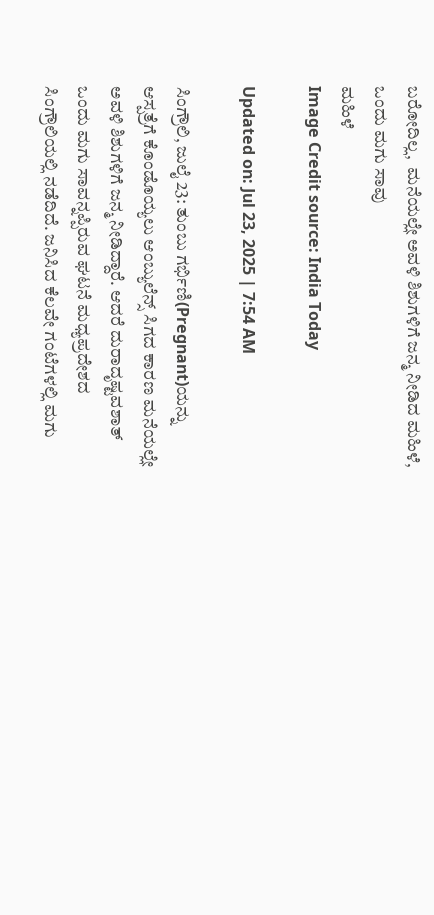ಬರೋದಿಲ್ಲ,  ಮನೆಯಲ್ಲೇ ಅವಳಿ ಶಿಶುಗಳಿಗೆ ಜನ್ಮ ನೀಡಿದ ಮಹಿಳೆ, ಒಂದು ಮಗು ಸಾವು
ಮಹಿಳೆ
Image Credit source: India Today

Updated on: Jul 23, 2025 | 7:54 AM

ಸಿಂಗ್ರೌಲಿ, ಜುಲೈ 23: ತುಂಬು ಗರ್ಭಿಣಿ(Pregnant)ಯನ್ನು ಆಸ್ಪತ್ರೆಗೆ ಕೊಂಡೊಯ್ಯಲು ಆಂಬ್ಯುಲೆನ್ಸ್ ಸಿಗದ ಕಾರಣ ಮನೆಯಲ್ಲೇ ಅವಳಿ ಶಿಶುಗಳಿಗೆ ಜನ್ಮ ನೀಡಿದ್ದಾರೆ. ಆದರೆ ದುರಾದೃಷ್ಟವಶಾತ್ ಒಂದು ಮಗು ಸಾವನ್ನಪ್ಪಿರುವ ಘಟನೆ ಮಧ್ಯಪ್ರದೇಶದ ಸಿಂಗ್ರೌಲಿಯಲ್ಲಿ ನಡೆದಿದೆ. ಜನಿಸಿದ ಕೆಲವೇ ಗಂಟೆಗಳಲ್ಲಿ ಮಗು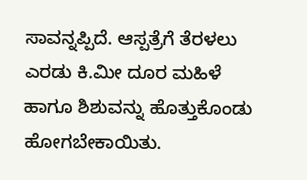ಸಾವನ್ನಪ್ಪಿದೆ. ಆಸ್ಪತ್ರೆಗೆ ತೆರಳಲು ಎರಡು ಕಿ.ಮೀ ದೂರ ಮಹಿಳೆ ಹಾಗೂ ಶಿಶುವನ್ನು ಹೊತ್ತುಕೊಂಡು ಹೋಗಬೇಕಾಯಿತು.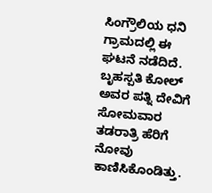ಸಿಂಗ್ರೌಲಿಯ ಧನಿ ಗ್ರಾಮದಲ್ಲಿ ಈ ಘಟನೆ ನಡೆದಿದೆ. ಬೃಹಸ್ಪತಿ ಕೋಲ್ ಅವರ ಪತ್ನಿ ದೇವಿಗೆ ಸೋಮವಾರ ತಡರಾತ್ರಿ ಹೆರಿಗೆ ನೋವು ಕಾಣಿಸಿಕೊಂಡಿತ್ತು.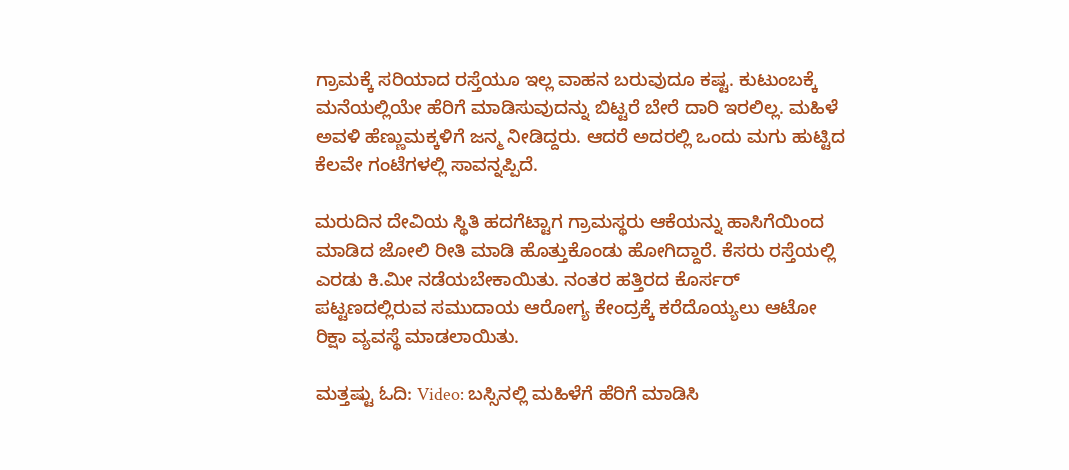ಗ್ರಾಮಕ್ಕೆ ಸರಿಯಾದ ರಸ್ತೆಯೂ ಇಲ್ಲ ವಾಹನ ಬರುವುದೂ ಕಷ್ಟ. ಕುಟುಂಬಕ್ಕೆ ಮನೆಯಲ್ಲಿಯೇ ಹೆರಿಗೆ ಮಾಡಿಸುವುದನ್ನು ಬಿಟ್ಟರೆ ಬೇರೆ ದಾರಿ ಇರಲಿಲ್ಲ. ಮಹಿಳೆ ಅವಳಿ ಹೆಣ್ಣುಮಕ್ಕಳಿಗೆ ಜನ್ಮ ನೀಡಿದ್ದರು. ಆದರೆ ಅದರಲ್ಲಿ ಒಂದು ಮಗು ಹುಟ್ಟಿದ ಕೆಲವೇ ಗಂಟೆಗಳಲ್ಲಿ ಸಾವನ್ನಪ್ಪಿದೆ.

ಮರುದಿನ ದೇವಿಯ ಸ್ಥಿತಿ ಹದಗೆಟ್ಟಾಗ ಗ್ರಾಮಸ್ಥರು ಆಕೆಯನ್ನು ಹಾಸಿಗೆಯಿಂದ ಮಾಡಿದ ಜೋಲಿ ರೀತಿ ಮಾಡಿ ಹೊತ್ತುಕೊಂಡು ಹೋಗಿದ್ದಾರೆ. ಕೆಸರು ರಸ್ತೆಯಲ್ಲಿ ಎರಡು ಕಿ.ಮೀ ನಡೆಯಬೇಕಾಯಿತು. ನಂತರ ಹತ್ತಿರದ ಕೊರ್ಸರ್ ಪಟ್ಟಣದಲ್ಲಿರುವ ಸಮುದಾಯ ಆರೋಗ್ಯ ಕೇಂದ್ರಕ್ಕೆ ಕರೆದೊಯ್ಯಲು ಆಟೋ ರಿಕ್ಷಾ ವ್ಯವಸ್ಥೆ ಮಾಡಲಾಯಿತು.

ಮತ್ತಷ್ಟು ಓದಿ: Video: ಬಸ್ಸಿನಲ್ಲಿ ಮಹಿಳೆಗೆ ಹೆರಿಗೆ ಮಾಡಿಸಿ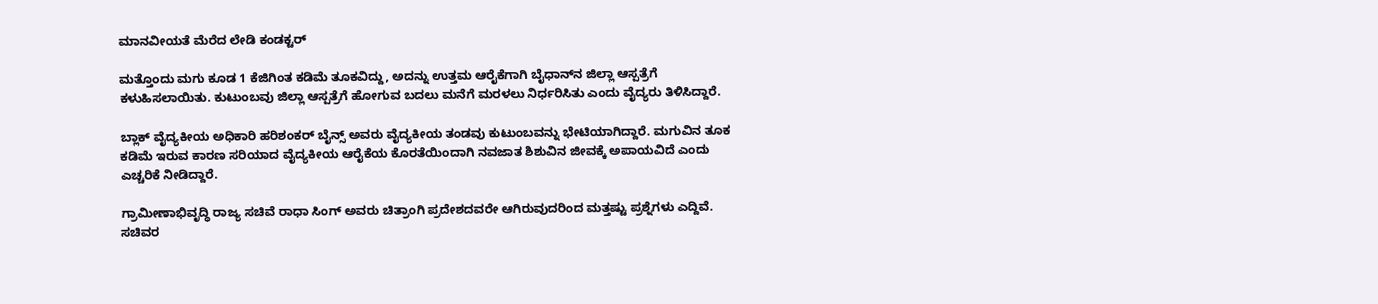ಮಾನವೀಯತೆ ಮೆರೆದ ಲೇಡಿ ಕಂಡಕ್ಟರ್

ಮತ್ತೊಂದು ಮಗು ಕೂಡ 1 ಕೆಜಿಗಿಂತ ಕಡಿಮೆ ತೂಕವಿದ್ದು, ಅದನ್ನು ಉತ್ತಮ ಆರೈಕೆಗಾಗಿ ಬೈಧಾನ್‌ನ ಜಿಲ್ಲಾ ಆಸ್ಪತ್ರೆಗೆ ಕಳುಹಿಸಲಾಯಿತು. ಕುಟುಂಬವು ಜಿಲ್ಲಾ ಆಸ್ಪತ್ರೆಗೆ ಹೋಗುವ ಬದಲು ಮನೆಗೆ ಮರಳಲು ನಿರ್ಧರಿಸಿತು ಎಂದು ವೈದ್ಯರು ತಿಳಿಸಿದ್ದಾರೆ.

ಬ್ಲಾಕ್ ವೈದ್ಯಕೀಯ ಅಧಿಕಾರಿ ಹರಿಶಂಕರ್ ಬೈನ್ಸ್ ಅವರು ವೈದ್ಯಕೀಯ ತಂಡವು ಕುಟುಂಬವನ್ನು ಭೇಟಿಯಾಗಿದ್ದಾರೆ. ಮಗುವಿನ ತೂಕ ಕಡಿಮೆ ಇರುವ ಕಾರಣ ಸರಿಯಾದ ವೈದ್ಯಕೀಯ ಆರೈಕೆಯ ಕೊರತೆಯಿಂದಾಗಿ ನವಜಾತ ಶಿಶುವಿನ ಜೀವಕ್ಕೆ ಅಪಾಯವಿದೆ ಎಂದು ಎಚ್ಚರಿಕೆ ನೀಡಿದ್ದಾರೆ.

ಗ್ರಾಮೀಣಾಭಿವೃದ್ಧಿ ರಾಜ್ಯ ಸಚಿವೆ ರಾಧಾ ಸಿಂಗ್ ಅವರು ಚಿತ್ರಾಂಗಿ ಪ್ರದೇಶದವರೇ ಆಗಿರುವುದರಿಂದ ಮತ್ತಷ್ಟು ಪ್ರಶ್ನೆಗಳು ಎದ್ದಿವೆ. ಸಚಿವರ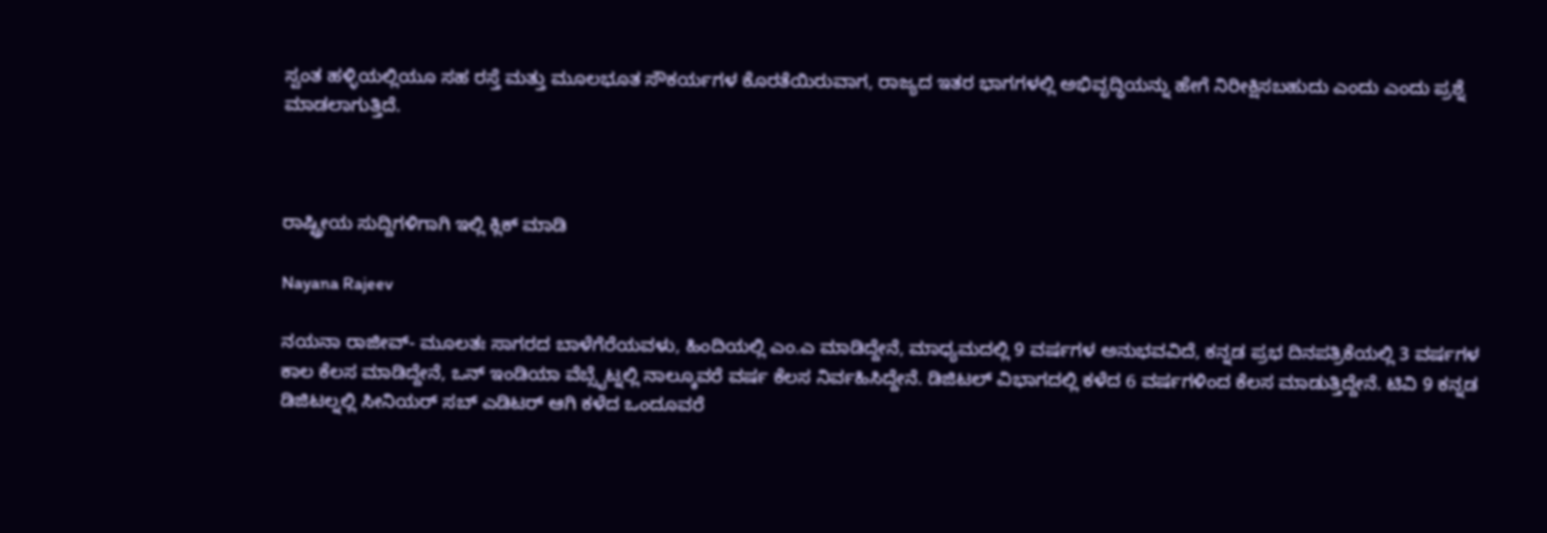ಸ್ವಂತ ಹಳ್ಳಿಯಲ್ಲಿಯೂ ಸಹ ರಸ್ತೆ ಮತ್ತು ಮೂಲಭೂತ ಸೌಕರ್ಯಗಳ ಕೊರತೆಯಿರುವಾಗ, ರಾಜ್ಯದ ಇತರ ಭಾಗಗಳಲ್ಲಿ ಅಭಿವೃದ್ಧಿಯನ್ನು ಹೇಗೆ ನಿರೀಕ್ಷಿಸಬಹುದು ಎಂದು ಎಂದು ಪ್ರಶ್ನೆ ಮಾಡಲಾಗುತ್ತಿದೆ.



ರಾಷ್ಟ್ರೀಯ ಸುದ್ದಿಗಳಿಗಾಗಿ ಇಲ್ಲಿ ಕ್ಲಿಕ್ ಮಾಡಿ

Nayana Rajeev

ನಯನಾ ರಾಜೀವ್- ಮೂಲತಃ ಸಾಗರದ ಬಾಳೆಗೆರೆಯವಳು, ಹಿಂದಿಯಲ್ಲಿ ಎಂ.ಎ ಮಾಡಿದ್ದೇನೆ, ಮಾಧ್ಯಮದಲ್ಲಿ 9 ವರ್ಷಗಳ ಅನುಭವವಿದೆ, ಕನ್ನಡ ಪ್ರಭ ದಿನಪತ್ರಿಕೆಯಲ್ಲಿ 3 ವರ್ಷಗಳ ಕಾಲ ಕೆಲಸ ಮಾಡಿದ್ದೇನೆ, ಒನ್ ಇಂಡಿಯಾ ವೆಬ್ಸೈಟ್ನಲ್ಲಿ ನಾಲ್ಕೂವರೆ ವರ್ಷ ಕೆಲಸ ನಿರ್ವಹಿಸಿದ್ದೇನೆ. ಡಿಜಿಟಲ್ ವಿಭಾಗದಲ್ಲಿ ಕಳೆದ 6 ವರ್ಷಗಳಿಂದ ಕೆಲಸ ಮಾಡುತ್ತಿದ್ದೇನೆ. ಟಿವಿ 9 ಕನ್ನಡ ಡಿಜಿಟಲ್ನಲ್ಲಿ ಸೀನಿಯರ್ ಸಬ್ ಎಡಿಟರ್ ಆಗಿ ಕಳೆದ ಒಂದೂವರೆ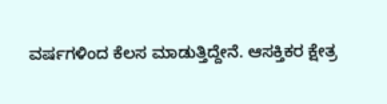ವರ್ಷಗಳಿಂದ ಕೆಲಸ ಮಾಡುತ್ತಿದ್ದೇನೆ. ಆಸಕ್ತಿಕರ ಕ್ಷೇತ್ರ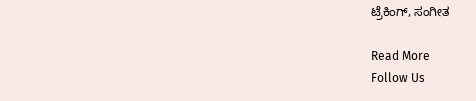ಟ್ರೆಕಿಂಗ್, ಸಂಗೀತ

Read More
Follow Us